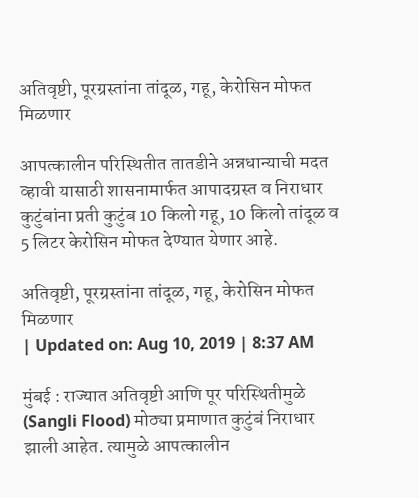अतिवृष्टी, पूरग्रस्तांना तांदूळ, गहू, केरोसिन मोफत मिळणार

आपत्कालीन परिस्थितीत तातडीने अन्नधान्याची मदत व्हावी यासाठी शासनामार्फत आपादग्रस्त व निराधार कुटुंबांना प्रती कुटुंब 10 किलो गहू, 10 किलो तांदूळ व 5 लिटर केरोसिन मोफत देण्यात येणार आहे.

अतिवृष्टी, पूरग्रस्तांना तांदूळ, गहू, केरोसिन मोफत मिळणार
| Updated on: Aug 10, 2019 | 8:37 AM

मुंबई : राज्यात अतिवृष्टी आणि पूर परिस्थितीमुळे (Sangli Flood) मोठ्या प्रमाणात कुटुंबं निराधार झाली आहेत. त्यामुळे आपत्कालीन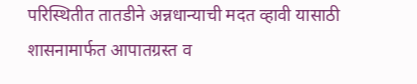परिस्थितीत तातडीने अन्नधान्याची मदत व्हावी यासाठी शासनामार्फत आपातग्रस्त व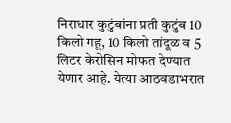निराधार कुटुंबांना प्रती कुटुंब 10 किलो गहू, 10 किलो तांदूळ व 5 लिटर केरोसिन मोफत देण्यात येणार आहे. येत्या आठवडाभरात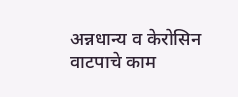अन्नधान्य व केरोसिन वाटपाचे काम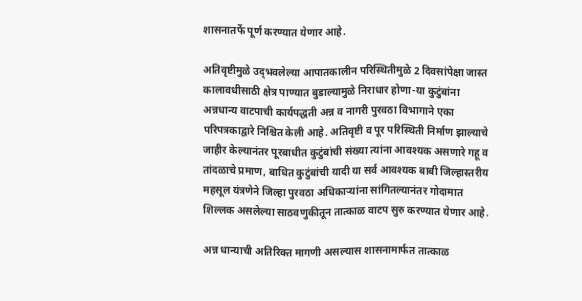शासनातर्फे पूर्ण करण्यात येणार आहे.

अतिवृष्टीमुळे उद्‍भवलेल्या आपातकालीन परिस्थितीमुळे 2 दिवसांपेक्षा जास्त कालावधीसाठी क्षेत्र पाण्यात बुडाल्यामुळे निराधार होणा-या कुटुंबांना अन्नधान्य वाटपाची कार्यपद्धती अन्न व नागरी पुरवठा विभागाने एका परिपत्रकाद्वारे निश्चित केली आहे. अतिवृष्टी व पूर परिस्थिती निर्माण झाल्याचे जाहीर केल्यानंतर पूरबाधीत कुटुंबांची संख्या त्यांना आवश्यक असणारे गहू व तांदळाचे प्रमाण, बाधित कुटुंबांची यादी या सर्व आवश्यक बाबी जिल्हास्तरीय महसूल यंत्रणेने जिल्हा पुरवठा अधिकाऱ्यांना सांगितल्यानंतर गोदामात शिल्लक असलेल्या साठवणुकीतून तात्काळ वाटप सुरु करण्यात येणार आहे.

अन्न धान्याची अतिरिक्त मागणी असल्यास शासनामार्फत तात्काळ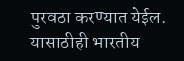पुरवठा करण्यात येईल. यासाठीही भारतीय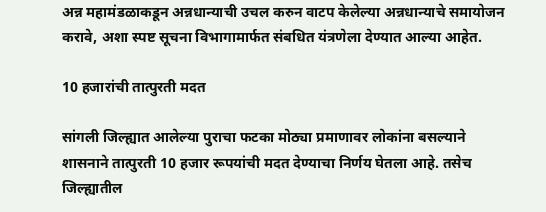अन्न महामंडळाकडून अन्नधान्याची उचल करुन वाटप केलेल्या अन्नधान्याचे समायोजन करावे, अशा स्पष्ट सूचना विभागामार्फत संबधित यंत्रणेला देण्यात आल्या आहेत.

10 हजारांची तात्पुरती मदत

सांगली जिल्ह्यात आलेल्या पुराचा फटका मोठ्या प्रमाणावर लोकांना बसल्याने शासनाने तात्पुरती 10 हजार रूपयांची मदत देण्याचा निर्णय घेतला आहे. तसेच जिल्ह्यातील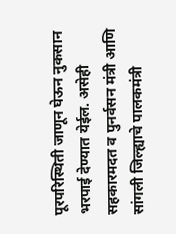पूरपरिस्थिती जाणून घेऊन नुकसान भरपाई देण्यात येईल. असेही सहकारमदत व पुनर्वसन मंत्री आणि सांगली जिल्ह्याचे पालकमंत्री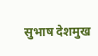सुभाष देशमुख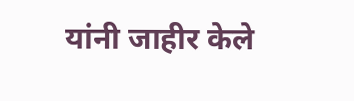यांनी जाहीर केले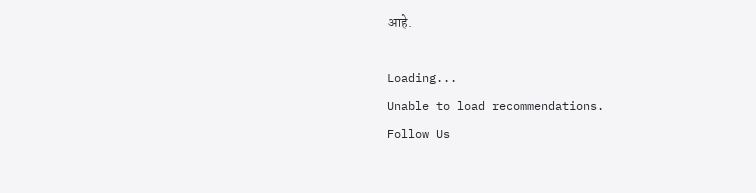आहे.

Loading...
Unable to load recommendations.
Follow Us